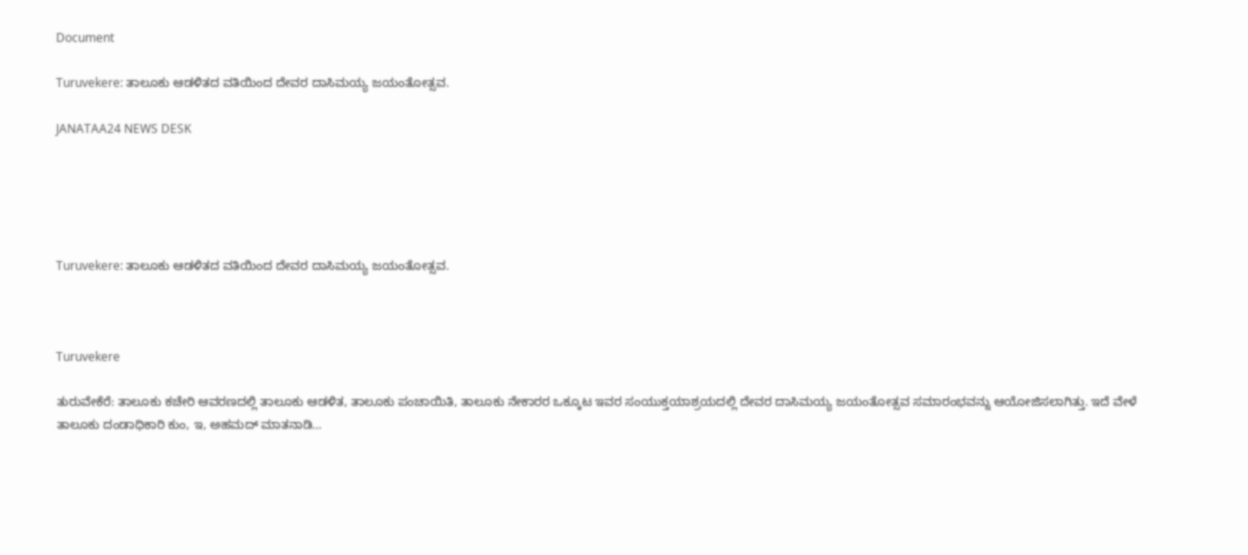Document

Turuvekere: ತಾಲೂಕು ಆಡಳಿತದ ವತಿಯಿಂದ ದೇವರ ದಾಸಿಮಯ್ಯ ಜಯಂತೋತ್ಸವ.

JANATAA24 NEWS DESK





Turuvekere: ತಾಲೂಕು ಆಡಳಿತದ ವತಿಯಿಂದ ದೇವರ ದಾಸಿಮಯ್ಯ ಜಯಂತೋತ್ಸವ.



Turuvekere

ತುರುವೇಕೆರೆ: ತಾಲೂಕು ಕಚೇರಿ ಆವರಣದಲ್ಲಿ ತಾಲೂಕು ಆಡಳಿತ, ತಾಲೂಕು ಪಂಚಾಯಿತಿ, ತಾಲೂಕು ನೇಕಾರರ ಒಕ್ಕೂಟ ಇವರ ಸಂಯುಕ್ತಯಾಶ್ರಯದಲ್ಲಿ ದೇವರ ದಾಸಿಮಯ್ಯ ಜಯಂತೋತ್ಸವ ಸಮಾರಂಭವನ್ನು ಆಯೋಜಿಸಲಾಗಿತ್ತು. ಇದೆ ವೇಳೆ ತಾಲೂಕು ದಂಡಾಧಿಕಾರಿ ಕುಂ, ಇ, ಅಹಮದ್ ಮಾತನಾಡಿ…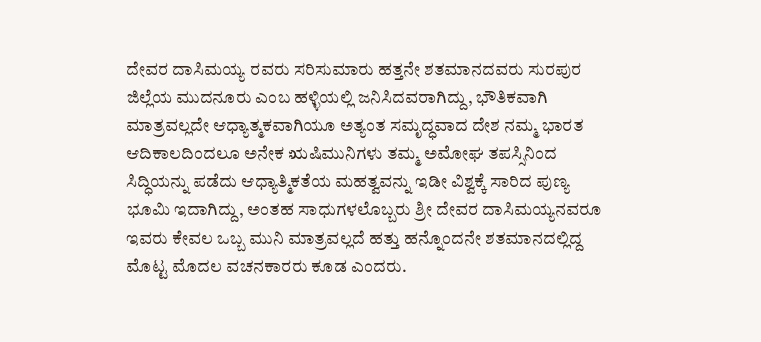ದೇವರ ದಾಸಿಮಯ್ಯ ರವರು ಸರಿಸುಮಾರು ಹತ್ತನೇ ಶತಮಾನದವರು ಸುರಪುರ ಜಿಲ್ಲೆಯ ಮುದನೂರು ಎಂಬ ಹಳ್ಳಿಯಲ್ಲಿ ಜನಿಸಿದವರಾಗಿದ್ದು, ಭೌತಿಕವಾಗಿ ಮಾತ್ರವಲ್ಲದೇ ಆಧ್ಯಾತ್ಮಕವಾಗಿಯೂ ಅತ್ಯಂತ ಸಮೃದ್ಧವಾದ ದೇಶ ನಮ್ಮ ಭಾರತ ಆದಿಕಾಲದಿಂದಲೂ ಅನೇಕ ಋಷಿಮುನಿಗಳು ತಮ್ಮ ಅಮೋಘ ತಪಸ್ಸಿನಿಂದ ಸಿದ್ಧಿಯನ್ನು ಪಡೆದು ಆಧ್ಯಾತ್ಮಿಕತೆಯ ಮಹತ್ವವನ್ನು ಇಡೀ ವಿಶ್ವಕ್ಕೆ ಸಾರಿದ ಪುಣ್ಯ ಭೂಮಿ ಇದಾಗಿದ್ದು, ಅಂತಹ ಸಾಧುಗಳಲೊಬ್ಬರು ಶ್ರೀ ದೇವರ ದಾಸಿಮಯ್ಯನವರೂ ಇವರು ಕೇವಲ ಒಬ್ಬ ಮುನಿ ಮಾತ್ರವಲ್ಲದೆ ಹತ್ತು ಹನ್ನೊಂದನೇ ಶತಮಾನದಲ್ಲಿದ್ದ ಮೊಟ್ಟ ಮೊದಲ ವಚನಕಾರರು ಕೂಡ ಎಂದರು.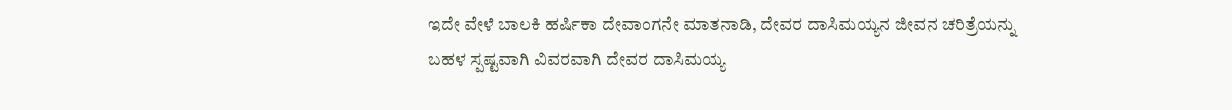ಇದೇ ವೇಳೆ ಬಾಲಕಿ ಹರ್ಷಿಕಾ ದೇವಾಂಗನೇ ಮಾತನಾಡಿ, ದೇವರ ದಾಸಿಮಯ್ಯನ ಜೀವನ ಚರಿತ್ರೆಯನ್ನು ಬಹಳ ಸ್ಪಷ್ಟವಾಗಿ ವಿವರವಾಗಿ ದೇವರ ದಾಸಿಮಯ್ಯ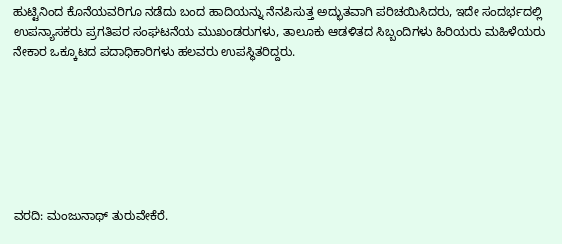ಹುಟ್ಟಿನಿಂದ ಕೊನೆಯವರಿಗೂ ನಡೆದು ಬಂದ ಹಾದಿಯನ್ನು ನೆನಪಿಸುತ್ತ ಅದ್ಭುತವಾಗಿ ಪರಿಚಯಿಸಿದರು, ಇದೇ ಸಂದರ್ಭದಲ್ಲಿ ಉಪನ್ಯಾಸಕರು ಪ್ರಗತಿಪರ ಸಂಘಟನೆಯ ಮುಖಂಡರುಗಳು, ತಾಲೂಕು ಆಡಳಿತದ ಸಿಬ್ಬಂದಿಗಳು ಹಿರಿಯರು ಮಹಿಳೆಯರು ನೇಕಾರ ಒಕ್ಕೂಟದ ಪದಾಧಿಕಾರಿಗಳು ಹಲವರು ಉಪಸ್ಥಿತರಿದ್ದರು.







ವರದಿ: ಮಂಜುನಾಥ್ ತುರುವೇಕೆರೆ.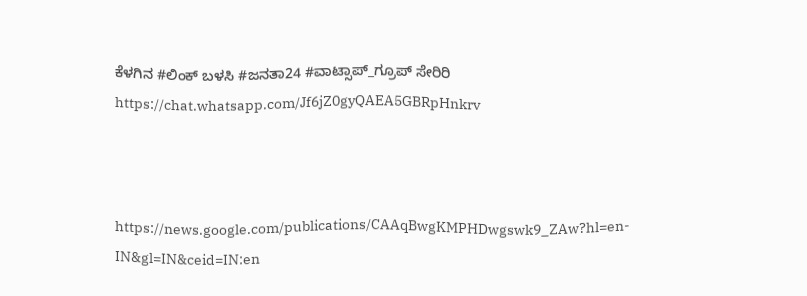ಕೆಳಗಿನ #ಲಿಂಕ್ ಬಳಸಿ #ಜನತಾ24 #ವಾಟ್ಸಾಪ್_ಗ್ರೂಪ್ ಸೇರಿರಿ https://chat.whatsapp.com/Jf6jZ0gyQAEA5GBRpHnkrv



https://news.google.com/publications/CAAqBwgKMPHDwgswk9_ZAw?hl=en-IN&gl=IN&ceid=IN:en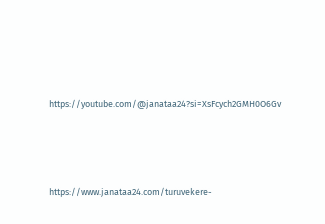https://youtube.com/@janataa24?si=XsFcych2GMH0O6Gv





https://www.janataa24.com/turuvekere-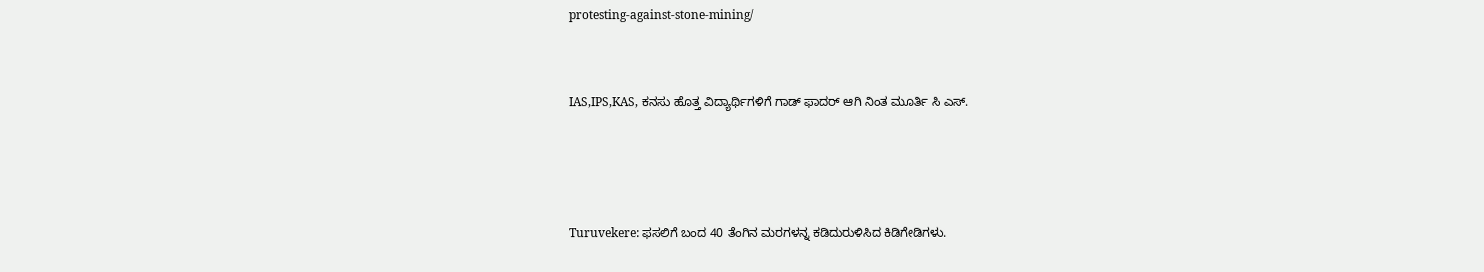protesting-against-stone-mining/



IAS,IPS,KAS, ಕನಸು ಹೊತ್ತ ವಿದ್ಯಾರ್ಥಿಗಳಿಗೆ ಗಾಡ್ ಫಾದರ್ ಆಗಿ ನಿಂತ ಮೂರ್ತಿ ಸಿ ಎಸ್.





Turuvekere: ಫಸಲಿಗೆ ಬಂದ 40 ತೆಂಗಿನ ಮರಗಳನ್ನ ಕಡಿದುರುಳಿಸಿದ ಕಿಡಿಗೇಡಿಗಳು.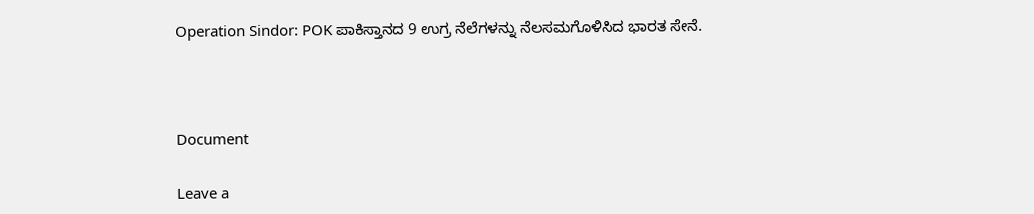Operation Sindor: POK ಪಾಕಿಸ್ತಾನದ 9 ಉಗ್ರ ನೆಲೆಗಳನ್ನು ನೆಲಸಮಗೊಳಿಸಿದ ಭಾರತ ಸೇನೆ.



Document

Leave a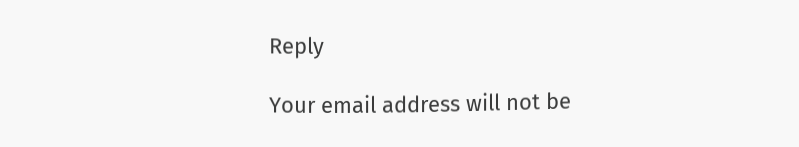Reply

Your email address will not be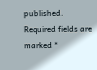published. Required fields are marked *